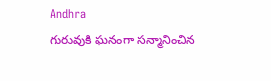Andhra
గురువుకి ఘనంగా సన్మానించిన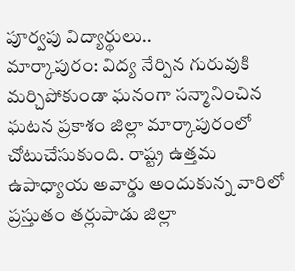పూర్వపు విద్యార్థులు..
మార్కాపురం: విద్య నేర్పిన గురువుకి మర్చిపోకుండా ఘనంగా సన్మానించిన ఘటన ప్రకాశం జిల్లా మార్కాపురంలో చోటుచేసుకుంది. రాష్ట్ర ఉత్తమ ఉపాధ్యాయ అవార్డు అందుకున్న వారిలో ప్రస్తుతం తర్లుపాడు జిల్లా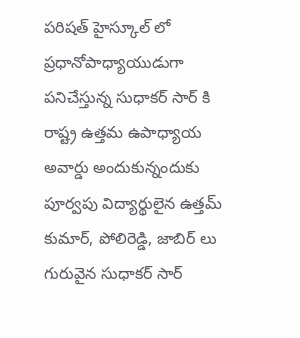పరిషత్ హైస్కూల్ లో ప్రధానోపాధ్యాయుడుగా పనిచేస్తున్న సుధాకర్ సార్ కి రాష్ట్ర ఉత్తమ ఉపాధ్యాయ అవార్డు అందుకున్నందుకు పూర్వపు విద్యార్థులైన ఉత్తమ్ కుమార్, పోలిరెడ్డి, జాబిర్ లు గురువైన సుధాకర్ సార్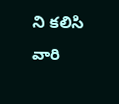ని కలిసి వారి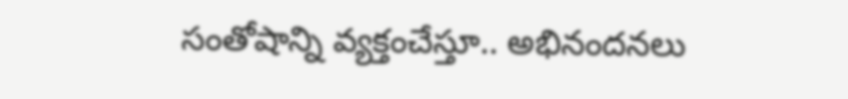సంతోషాన్ని వ్యక్తంచేస్తూ.. అభినందనలు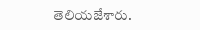తెలియజేశారు.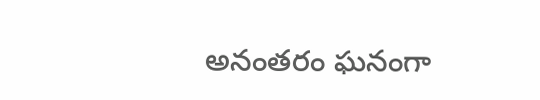అనంతరం ఘనంగా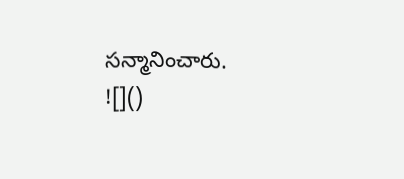సన్మానించారు.
![]()